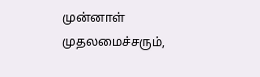முன்னாள் முதலமைச்சரும்,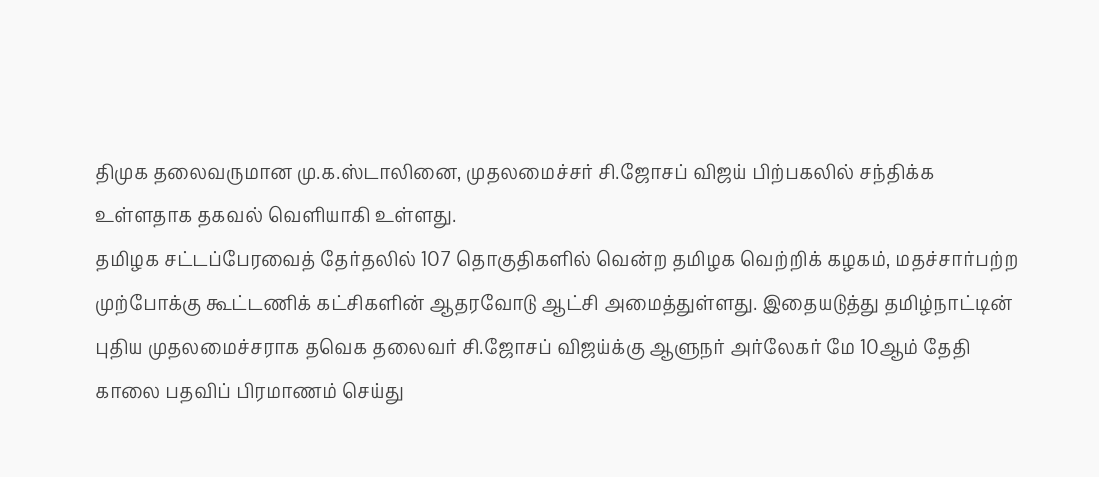திமுக தலைவருமான மு.க.ஸ்டாலினை, முதலமைச்சர் சி.ஜோசப் விஜய் பிற்பகலில் சந்திக்க உள்ளதாக தகவல் வெளியாகி உள்ளது.
தமிழக சட்டப்பேரவைத் தேர்தலில் 107 தொகுதிகளில் வென்ற தமிழக வெற்றிக் கழகம், மதச்சார்பற்ற முற்போக்கு கூட்டணிக் கட்சிகளின் ஆதரவோடு ஆட்சி அமைத்துள்ளது. இதையடுத்து தமிழ்நாட்டின் புதிய முதலமைச்சராக தவெக தலைவர் சி.ஜோசப் விஜய்க்கு ஆளுநர் அர்லேகர் மே 10ஆம் தேதி காலை பதவிப் பிரமாணம் செய்து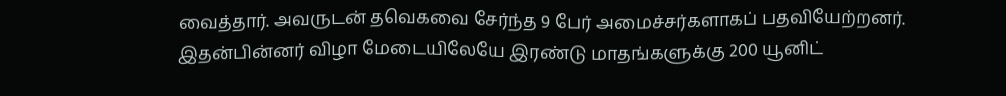வைத்தார். அவருடன் தவெகவை சேர்ந்த 9 பேர் அமைச்சர்களாகப் பதவியேற்றனர்.
இதன்பின்னர் விழா மேடையிலேயே இரண்டு மாதங்களுக்கு 200 யூனிட்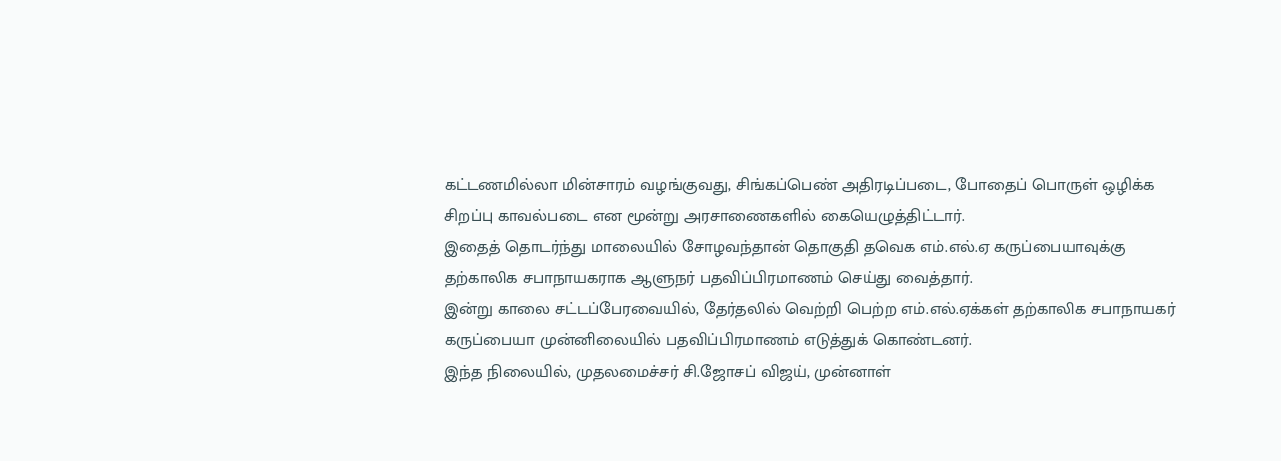கட்டணமில்லா மின்சாரம் வழங்குவது, சிங்கப்பெண் அதிரடிப்படை, போதைப் பொருள் ஒழிக்க சிறப்பு காவல்படை என மூன்று அரசாணைகளில் கையெழுத்திட்டார்.
இதைத் தொடர்ந்து மாலையில் சோழவந்தான் தொகுதி தவெக எம்.எல்.ஏ கருப்பையாவுக்கு தற்காலிக சபாநாயகராக ஆளுநர் பதவிப்பிரமாணம் செய்து வைத்தார்.
இன்று காலை சட்டப்பேரவையில், தேர்தலில் வெற்றி பெற்ற எம்.எல்.ஏக்கள் தற்காலிக சபாநாயகர் கருப்பையா முன்னிலையில் பதவிப்பிரமாணம் எடுத்துக் கொண்டனர்.
இந்த நிலையில், முதலமைச்சர் சி.ஜோசப் விஜய், முன்னாள்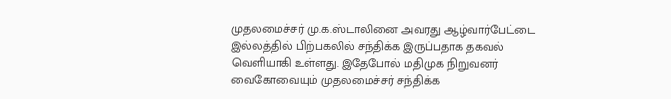முதலமைச்சர் மு.க.ஸ்டாலினை அவரது ஆழ்வார்பேட்டை இல்லத்தில் பிற்பகலில் சந்திக்க இருப்பதாக தகவல் வெளியாகி உள்ளது. இதேபோல் மதிமுக நிறுவனர் வைகோவையும் முதலமைச்சர் சந்திக்க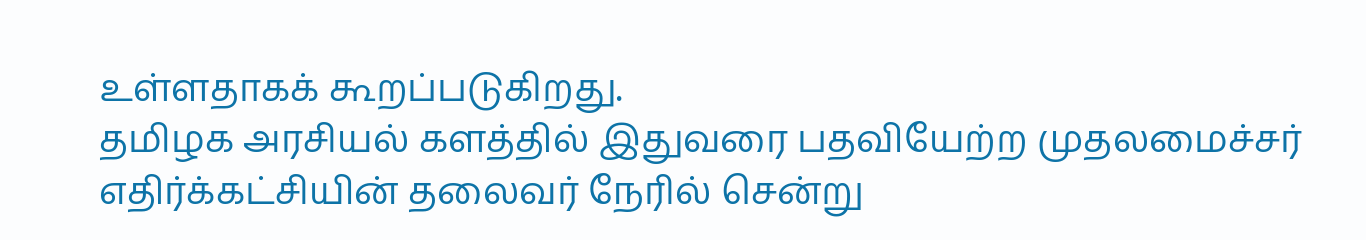உள்ளதாகக் கூறப்படுகிறது.
தமிழக அரசியல் களத்தில் இதுவரை பதவியேற்ற முதலமைச்சர் எதிர்க்கட்சியின் தலைவர் நேரில் சென்று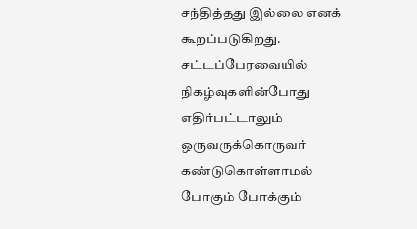சந்தித்தது இல்லை எனக் கூறப்படுகிறது. சட்டப்பேரவையில் நிகழ்வுகளின்போது எதிர்பட்டாலும் ஒருவருக்கொருவர் கண்டுகொள்ளாமல் போகும் போக்கும்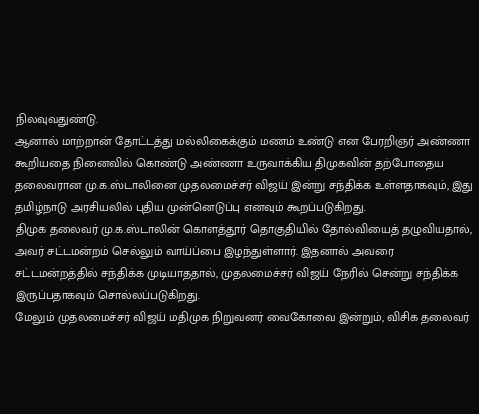நிலவுவதுண்டு.
ஆனால் மாற்றான் தோட்டத்து மல்லிகைக்கும் மணம் உண்டு என பேரறிஞர் அண்ணா கூறியதை நினைவில் கொண்டு அண்ணா உருவாக்கிய திமுகவின் தற்போதைய தலைவரான மு.க.ஸ்டாலினை முதலமைச்சர் விஜய் இன்று சந்திக்க உள்ளதாகவும், இது தமிழ்நாடு அரசியலில் புதிய முன்னெடுப்பு எனவும் கூறப்படுகிறது.
திமுக தலைவர் மு.க.ஸ்டாலின் கொளத்தூர் தொகுதியில் தோல்வியைத் தழுவியதால், அவர் சட்டமன்றம் செல்லும் வாய்ப்பை இழந்துள்ளார். இதனால் அவரை சட்டமன்றத்தில் சந்திக்க முடியாததால், முதலமைச்சர் விஜய் நேரில் சென்று சந்திக்க இருப்பதாகவும் சொல்லப்படுகிறது.
மேலும் முதலமைச்சர் விஜய் மதிமுக நிறுவனர் வைகோவை இன்றும், விசிக தலைவர்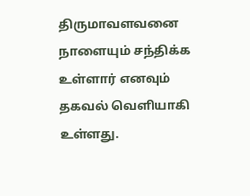திருமாவளவனை நாளையும் சந்திக்க உள்ளார் எனவும் தகவல் வெளியாகி உள்ளது.